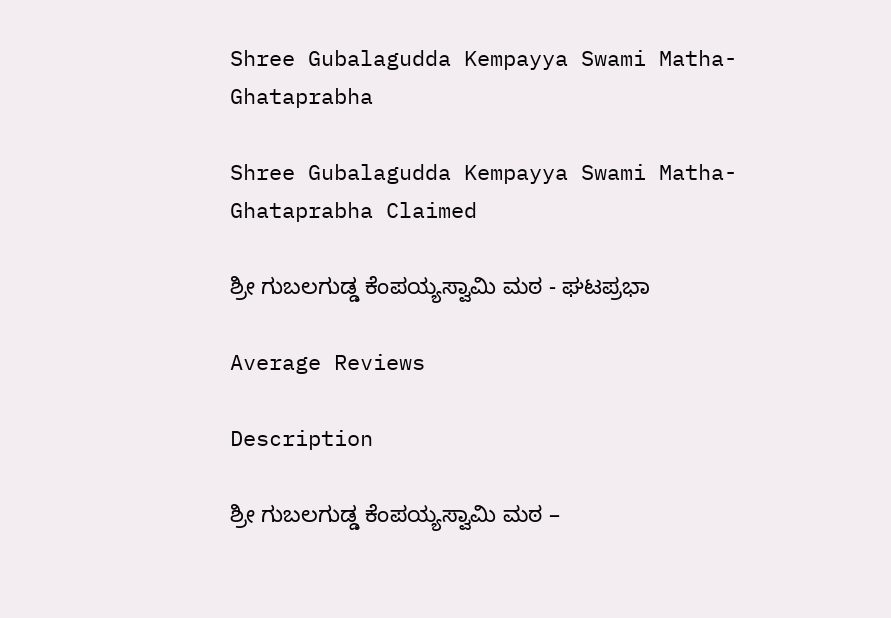Shree Gubalagudda Kempayya Swami Matha-Ghataprabha

Shree Gubalagudda Kempayya Swami Matha-Ghataprabha Claimed

ಶ್ರೀ ಗುಬಲಗುಡ್ಡ ಕೆಂಪಯ್ಯಸ್ವಾಮಿ ಮಠ - ಘಟಪ್ರಭಾ

Average Reviews

Description

ಶ್ರೀ ಗುಬಲಗುಡ್ಡ ಕೆಂಪಯ್ಯಸ್ವಾಮಿ ಮಠ –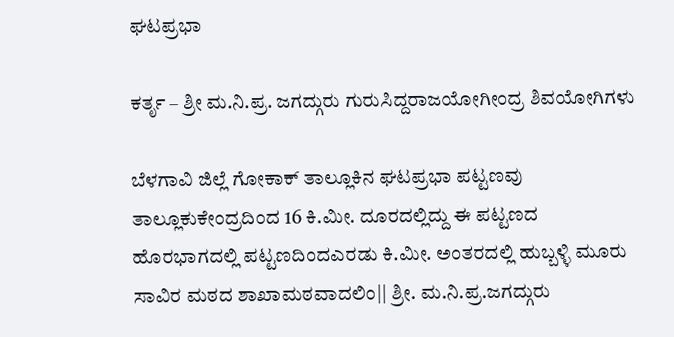ಘಟಪ್ರಭಾ

ಕರ್ತೃ – ಶ್ರೀ ಮ.ನಿ.ಪ್ರ. ಜಗದ್ಗುರು ಗುರುಸಿದ್ದರಾಜಯೋಗೀಂದ್ರ ಶಿವಯೋಗಿಗಳು

ಬೆಳಗಾವಿ ಜಿಲ್ಲೆ ಗೋಕಾಕ್ ತಾಲ್ಲೂಕಿನ ಘಟಪ್ರಭಾ ಪಟ್ಟಣವು ತಾಲ್ಲೂಕುಕೇಂದ್ರದಿಂದ 16 ಕಿ.ಮೀ. ದೂರದಲ್ಲಿದ್ದು ಈ ಪಟ್ಟಣದ ಹೊರಭಾಗದಲ್ಲಿ ಪಟ್ಟಣದಿಂದಎರಡು ಕಿ.ಮೀ. ಅಂತರದಲ್ಲಿ ಹುಬ್ಬಳ್ಳಿ ಮೂರು ಸಾವಿರ ಮಠದ ಶಾಖಾಮಠವಾದಲಿಂ|| ಶ್ರೀ. ಮ.ನಿ.ಪ್ರ.ಜಗದ್ಗುರು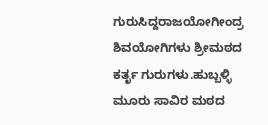ಗುರುಸಿದ್ದರಾಜಯೋಗೀಂದ್ರ ಶಿವಯೋಗಿಗಳು ಶ್ರೀಮಠದ ಕರ್ತೃ ಗುರುಗಳು.ಹುಬ್ಬಳ್ಳಿ ಮೂರು ಸಾವಿರ ಮಠದ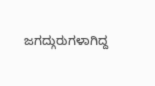ಜಗದ್ಗುರುಗಳಾಗಿದ್ದ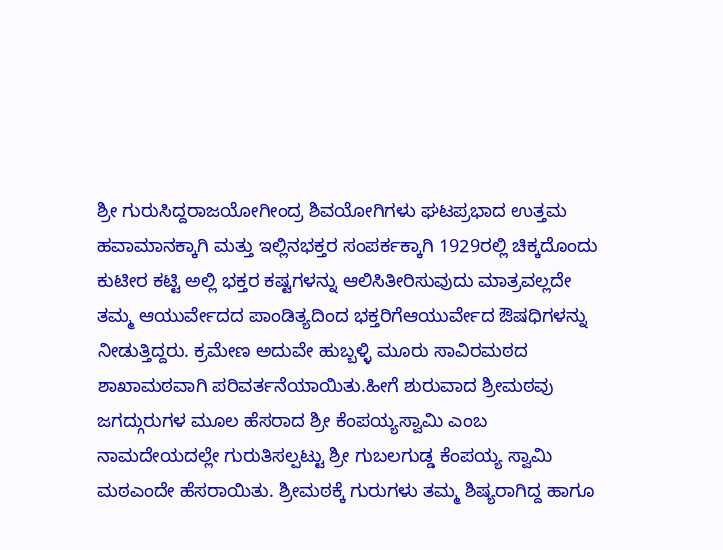ಶ್ರೀ ಗುರುಸಿದ್ದರಾಜಯೋಗೀಂದ್ರ ಶಿವಯೋಗಿಗಳು ಘಟಪ್ರಭಾದ ಉತ್ತಮ ಹವಾಮಾನಕ್ಕಾಗಿ ಮತ್ತು ಇಲ್ಲಿನಭಕ್ತರ ಸಂಪರ್ಕಕ್ಕಾಗಿ 1929ರಲ್ಲಿ ಚಿಕ್ಕದೊಂದು ಕುಟೀರ ಕಟ್ಟಿ ಅಲ್ಲಿ ಭಕ್ತರ ಕಷ್ಟಗಳನ್ನು ಆಲಿಸಿತೀರಿಸುವುದು ಮಾತ್ರವಲ್ಲದೇ ತಮ್ಮ ಆಯುರ್ವೇದದ ಪಾಂಡಿತ್ಯದಿಂದ ಭಕ್ತರಿಗೆಆಯುರ್ವೇದ ಔಷಧಿಗಳನ್ನು ನೀಡುತ್ತಿದ್ದರು. ಕ್ರಮೇಣ ಅದುವೇ ಹುಬ್ಬಳ್ಳಿ ಮೂರು ಸಾವಿರಮಠದ ಶಾಖಾಮಠವಾಗಿ ಪರಿವರ್ತನೆಯಾಯಿತು.ಹೀಗೆ ಶುರುವಾದ ಶ್ರೀಮಠವು ಜಗದ್ಗುರುಗಳ ಮೂಲ ಹೆಸರಾದ ಶ್ರೀ ಕೆಂಪಯ್ಯಸ್ವಾಮಿ ಎಂಬ ನಾಮದೇಯದಲ್ಲೇ ಗುರುತಿಸಲ್ಪಟ್ಟು ಶ್ರೀ ಗುಬಲಗುಡ್ಡ ಕೆಂಪಯ್ಯ ಸ್ವಾಮಿ ಮಠಎಂದೇ ಹೆಸರಾಯಿತು. ಶ್ರೀಮಠಕ್ಕೆ ಗುರುಗಳು ತಮ್ಮ ಶಿಷ್ಯರಾಗಿದ್ದ ಹಾಗೂ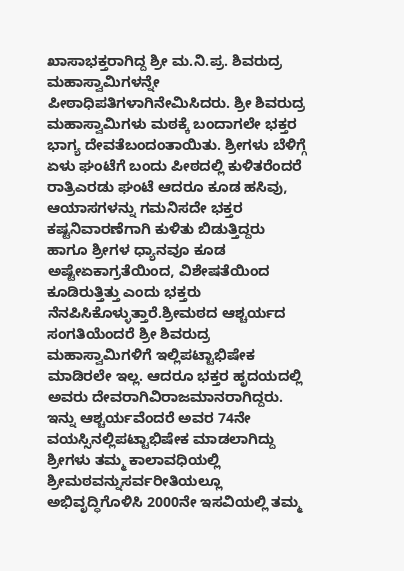ಖಾಸಾಭಕ್ತರಾಗಿದ್ದ ಶ್ರೀ ಮ.ನಿ.ಪ್ರ. ಶಿವರುದ್ರ ಮಹಾಸ್ವಾಮಿಗಳನ್ನೇ ಪೀಠಾಧಿಪತಿಗಳಾಗಿನೇಮಿಸಿದರು. ಶ್ರೀ ಶಿವರುದ್ರ ಮಹಾಸ್ವಾಮಿಗಳು ಮಠಕ್ಕೆ ಬಂದಾಗಲೇ ಭಕ್ತರ ಭಾಗ್ಯ ದೇವತೆಬಂದಂತಾಯಿತು. ಶ್ರೀಗಳು ಬೆಳಿಗ್ಗೆ ಏಳು ಘಂಟೆಗೆ ಬಂದು ಪೀಠದಲ್ಲಿ ಕುಳಿತರೆಂದರೆ ರಾತ್ರಿಎರಡು ಘಂಟೆ ಆದರೂ ಕೂಡ ಹಸಿವು, ಆಯಾಸಗಳನ್ನು ಗಮನಿಸದೇ ಭಕ್ತರ ಕಷ್ಟನಿವಾರಣೆಗಾಗಿ ಕುಳಿತು ಬಿಡುತ್ತಿದ್ದರು ಹಾಗೂ ಶ್ರೀಗಳ ಧ್ಯಾನವೂ ಕೂಡ ಅಷ್ಟೇಏಕಾಗ್ರತೆಯಿಂದ, ವಿಶೇಷತೆಯಿಂದ ಕೂಡಿರುತ್ತಿತ್ತು ಎಂದು ಭಕ್ತರು ನೆನಪಿಸಿಕೊಳ್ಳುತ್ತಾರೆ.ಶ್ರೀಮಠದ ಆಶ್ಚರ್ಯದ ಸಂಗತಿಯೆಂದರೆ ಶ್ರೀ ಶಿವರುದ್ರ ಮಹಾಸ್ವಾಮಿಗಳಿಗೆ ಇಲ್ಲಿಪಟ್ಟಾಭಿಷೇಕ ಮಾಡಿರಲೇ ಇಲ್ಲ. ಆದರೂ ಭಕ್ತರ ಹೃದಯದಲ್ಲಿ ಅವರು ದೇವರಾಗಿವಿರಾಜಮಾನರಾಗಿದ್ದರು. ಇನ್ನು ಆಶ್ಚರ್ಯವೆಂದರೆ ಅವರ 74ನೇ ವಯಸ್ಸಿನಲ್ಲಿಪಟ್ಟಾಭಿಷೇಕ ಮಾಡಲಾಗಿದ್ದು ಶ್ರೀಗಳು ತಮ್ಮ ಕಾಲಾವಧಿಯಲ್ಲಿ ಶ್ರೀಮಠವನ್ನುಸರ್ವರೀತಿಯಲ್ಲೂ ಅಭಿವೃದ್ಧಿಗೊಳಿಸಿ 2000ನೇ ಇಸವಿಯಲ್ಲಿ ತಮ್ಮ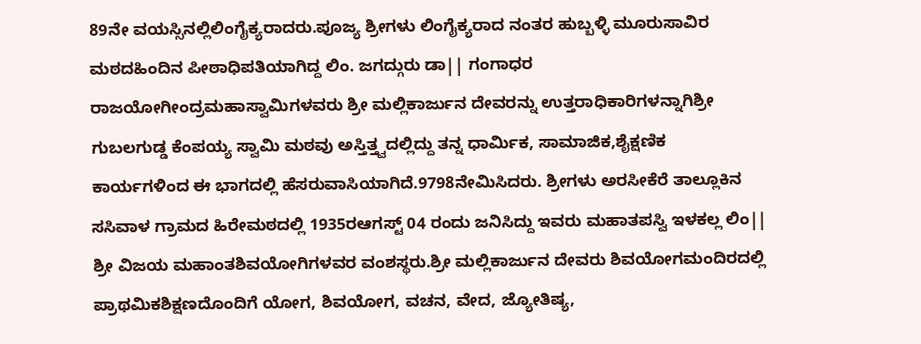89ನೇ ವಯಸ್ಸಿನಲ್ಲಿಲಿಂಗೈಕ್ಯರಾದರು.ಪೂಜ್ಯ ಶ್ರೀಗಳು ಲಿಂಗೈಕ್ಯರಾದ ನಂತರ ಹುಬ್ಬಳ್ಳಿ ಮೂರುಸಾವಿರ ಮಠದಹಿಂದಿನ ಪೀಠಾಧಿಪತಿಯಾಗಿದ್ದ ಲಿಂ. ಜಗದ್ಗುರು ಡಾ|| ಗಂಗಾಧರ ರಾಜಯೋಗೀಂದ್ರಮಹಾಸ್ವಾಮಿಗಳವರು ಶ್ರೀ ಮಲ್ಲಿಕಾರ್ಜುನ ದೇವರನ್ನು ಉತ್ತರಾಧಿಕಾರಿಗಳನ್ನಾಗಿಶ್ರೀ ಗುಬಲಗುಡ್ಡ ಕೆಂಪಯ್ಯ ಸ್ವಾಮಿ ಮಠವು ಅಸ್ತಿತ್ತ್ವದಲ್ಲಿದ್ದು ತನ್ನ ಧಾರ್ಮಿಕ, ಸಾಮಾಜಿಕ,ಶೈಕ್ಷಣಿಕ ಕಾರ್ಯಗಳಿಂದ ಈ ಭಾಗದಲ್ಲಿ ಹೆಸರುವಾಸಿಯಾಗಿದೆ.9798ನೇಮಿಸಿದರು. ಶ್ರೀಗಳು ಅರಸೀಕೆರೆ ತಾಲ್ಲೂಕಿನ ಸಸಿವಾಳ ಗ್ರಾಮದ ಹಿರೇಮಠದಲ್ಲಿ 1935ರಆಗಸ್ಟ್ 04 ರಂದು ಜನಿಸಿದ್ದು ಇವರು ಮಹಾತಪಸ್ವಿ ಇಳಕಲ್ಲ ಲಿಂ|| ಶ್ರೀ ವಿಜಯ ಮಹಾಂತಶಿವಯೋಗಿಗಳವರ ವಂಶಸ್ಥರು.ಶ್ರೀ ಮಲ್ಲಿಕಾರ್ಜುನ ದೇವರು ಶಿವಯೋಗಮಂದಿರದಲ್ಲಿ ಪ್ರಾಥಮಿಕಶಿಕ್ಷಣದೊಂದಿಗೆ ಯೋಗ, ಶಿವಯೋಗ, ವಚನ, ವೇದ, ಜ್ಯೋತಿಷ್ಯ,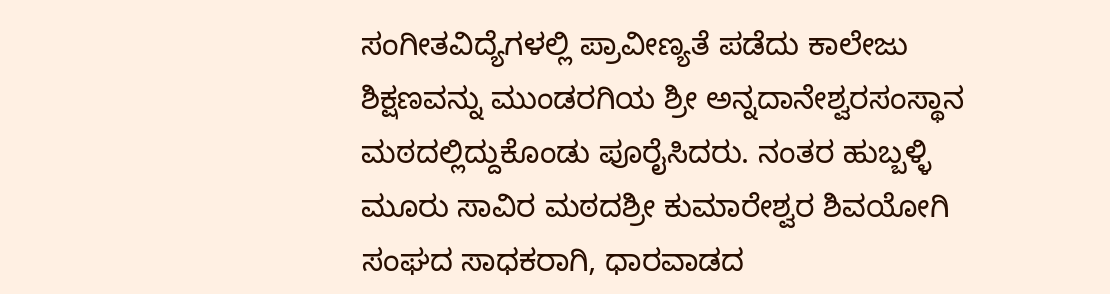ಸಂಗೀತವಿದ್ಯೆಗಳಲ್ಲಿ ಪ್ರಾವೀಣ್ಯತೆ ಪಡೆದು ಕಾಲೇಜು ಶಿಕ್ಷಣವನ್ನು ಮುಂಡರಗಿಯ ಶ್ರೀ ಅನ್ನದಾನೇಶ್ವರಸಂಸ್ಥಾನ ಮಠದಲ್ಲಿದ್ದುಕೊಂಡು ಪೂರೈಸಿದರು. ನಂತರ ಹುಬ್ಬಳ್ಳಿ ಮೂರು ಸಾವಿರ ಮಠದಶ್ರೀ ಕುಮಾರೇಶ್ವರ ಶಿವಯೋಗಿ ಸಂಘದ ಸಾಧಕರಾಗಿ, ಧಾರವಾಡದ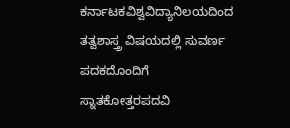ಕರ್ನಾಟಕವಿಶ್ವವಿದ್ಯಾನಿಲಯದಿಂದ ತತ್ವಶಾಸ್ತ್ರ ವಿಷಯದಲ್ಲಿ ಸುವರ್ಣ ಪದಕದೊಂದಿಗೆ ಸ್ನಾತಕೋತ್ತರಪದವಿ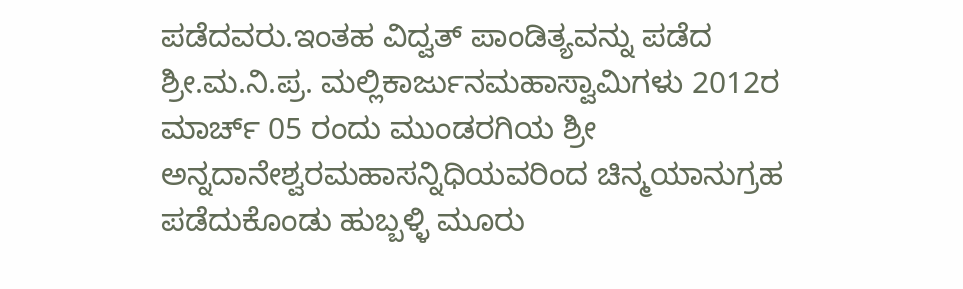ಪಡೆದವರು.ಇಂತಹ ವಿದ್ವತ್ ಪಾಂಡಿತ್ಯವನ್ನು ಪಡೆದ ಶ್ರೀ.ಮ.ನಿ.ಪ್ರ. ಮಲ್ಲಿಕಾರ್ಜುನಮಹಾಸ್ವಾಮಿಗಳು 2012ರ ಮಾರ್ಚ್ 05 ರಂದು ಮುಂಡರಗಿಯ ಶ್ರೀ ಅನ್ನದಾನೇಶ್ವರಮಹಾಸನ್ನಿಧಿಯವರಿಂದ ಚಿನ್ಮಯಾನುಗ್ರಹ ಪಡೆದುಕೊಂಡು ಹುಬ್ಬಳ್ಳಿ ಮೂರು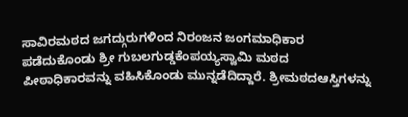ಸಾವಿರಮಠದ ಜಗದ್ಗುರುಗಳಿಂದ ನಿರಂಜನ ಜಂಗಮಾಧಿಕಾರ ಪಡೆದುಕೊಂಡು ಶ್ರೀ ಗುಬಲಗುಡ್ಡಕೆಂಪಯ್ಯಸ್ವಾಮಿ ಮಠದ ಪೀಠಾಧಿಕಾರವನ್ನು ವಹಿಸಿಕೊಂಡು ಮುನ್ನಡೆದಿದ್ದಾರೆ. ಶ್ರೀಮಠದಆಸ್ತಿಗಳನ್ನು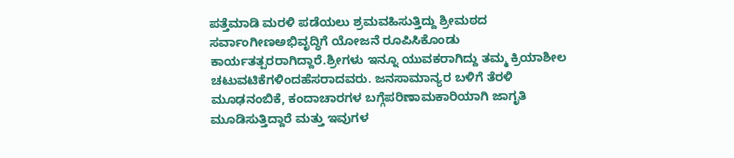ಪತ್ತೆಮಾಡಿ ಮರಳಿ ಪಡೆಯಲು ಶ್ರಮವಹಿಸುತ್ತಿದ್ದು ಶ್ರೀಮಠದ ಸರ್ವಾಂಗೀಣಅಭಿವೃದ್ಧಿಗೆ ಯೋಜನೆ ರೂಪಿಸಿಕೊಂಡು ಕಾರ್ಯತತ್ಪರರಾಗಿದ್ದಾರೆ.ಶ್ರೀಗಳು ಇನ್ನೂ ಯುವಕರಾಗಿದ್ದು ತಮ್ಮ ಕ್ರಿಯಾಶೀಲ ಚಟುವಟಿಕೆಗಳಿಂದಹೆಸರಾದವರು. ಜನಸಾಮಾನ್ಯರ ಬಳಿಗೆ ತೆರಳಿ ಮೂಢನಂಬಿಕೆ, ಕಂದಾಚಾರಗಳ ಬಗ್ಗೆಪರಿಣಾಮಕಾರಿಯಾಗಿ ಜಾಗೃತಿ ಮೂಡಿಸುತ್ತಿದ್ದಾರೆ ಮತ್ತು ಇವುಗಳ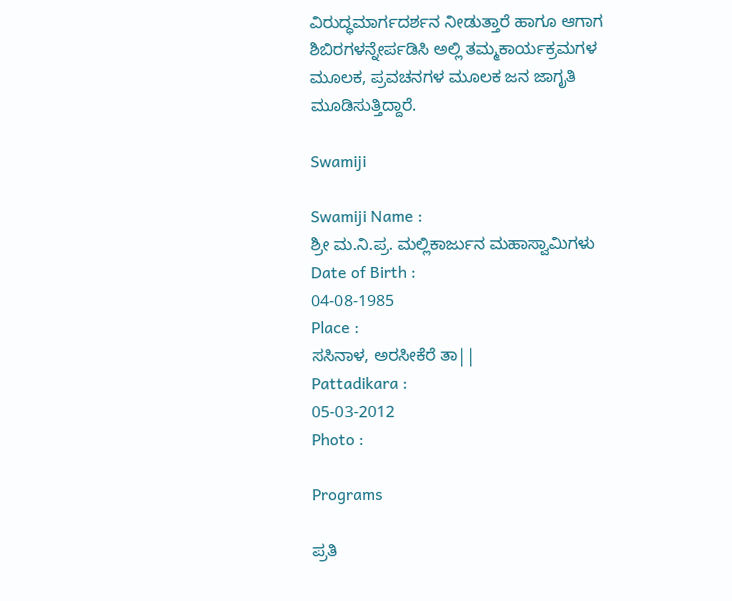ವಿರುದ್ಧಮಾರ್ಗದರ್ಶನ ನೀಡುತ್ತಾರೆ ಹಾಗೂ ಆಗಾಗ ಶಿಬಿರಗಳನ್ನೇರ್ಪಡಿಸಿ ಅಲ್ಲಿ ತಮ್ಮಕಾರ್ಯಕ್ರಮಗಳ ಮೂಲಕ, ಪ್ರವಚನಗಳ ಮೂಲಕ ಜನ ಜಾಗೃತಿ ಮೂಡಿಸುತ್ತಿದ್ದಾರೆ.

Swamiji

Swamiji Name :
ಶ್ರೀ ಮ.ನಿ.ಪ್ರ. ಮಲ್ಲಿಕಾರ್ಜುನ ಮಹಾಸ್ವಾಮಿಗಳು
Date of Birth :
04-08-1985
Place :
ಸಸಿನಾಳ, ಅರಸೀಕೆರೆ ತಾ||
Pattadikara :
05-03-2012
Photo :

Programs

ಪ್ರತಿ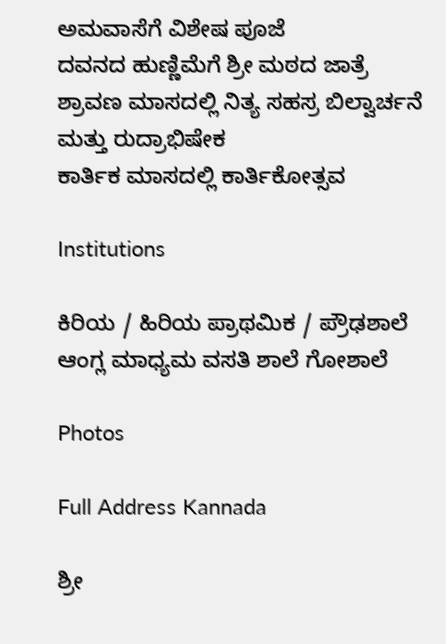ಅಮವಾಸೆಗೆ ವಿಶೇಷ ಪೂಜೆ
ದವನದ ಹುಣ್ಣಿಮೆಗೆ ಶ್ರೀ ಮಠದ ಜಾತ್ರೆ
ಶ್ರಾವಣ ಮಾಸದಲ್ಲಿ ನಿತ್ಯ ಸಹಸ್ರ ಬಿಲ್ವಾರ್ಚನೆ ಮತ್ತು ರುದ್ರಾಭಿಷೇಕ
ಕಾರ್ತಿಕ ಮಾಸದಲ್ಲಿ ಕಾರ್ತಿಕೋತ್ಸವ

Institutions

ಕಿರಿಯ / ಹಿರಿಯ ಪ್ರಾಥಮಿಕ / ಪ್ರೌಢಶಾಲೆ
ಆಂಗ್ಲ ಮಾಧ್ಯಮ ವಸತಿ ಶಾಲೆ ಗೋಶಾಲೆ

Photos

Full Address Kannada

ಶ್ರೀ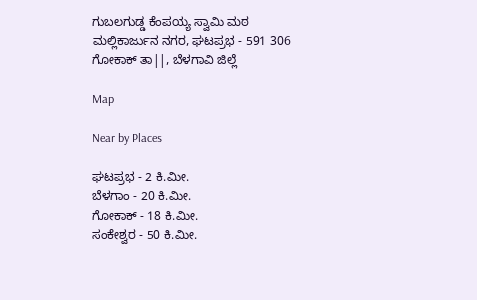ಗುಬಲಗುಡ್ಡ ಕೆಂಪಯ್ಯ ಸ್ವಾಮಿ ಮಠ
ಮಲ್ಲಿಕಾರ್ಜುನ ನಗರ, ಘಟಪ್ರಭ - 591 306
ಗೋಕಾಕ್ ತಾ||, ಬೆಳಗಾವಿ ಜಿಲ್ಲೆ

Map

Near by Places

ಘಟಪ್ರಭ - 2 ಕಿ.ಮೀ.
ಬೆಳಗಾಂ - 20 ಕಿ.ಮೀ.
ಗೋಕಾಕ್ - 18 ಕಿ.ಮೀ.
ಸಂಕೇಶ್ವರ - 50 ಕಿ.ಮೀ.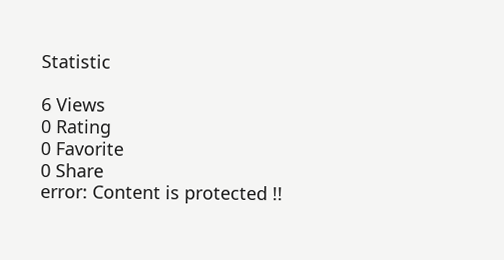Statistic

6 Views
0 Rating
0 Favorite
0 Share
error: Content is protected !!